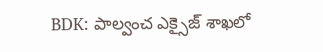BDK: పాల్వంచ ఎక్సైజ్ శాఖలో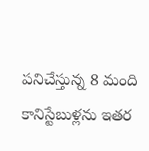పనిచేస్తున్న 8 మంది కానిస్టేబుళ్లను ఇతర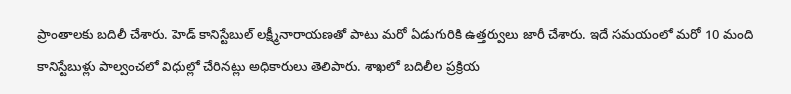ప్రాంతాలకు బదిలీ చేశారు. హెడ్ కానిస్టేబుల్ లక్ష్మీనారాయణతో పాటు మరో ఏడుగురికి ఉత్తర్వులు జారీ చేశారు. ఇదే సమయంలో మరో 10 మంది కానిస్టేబుళ్లు పాల్వంచలో విధుల్లో చేరినట్లు అధికారులు తెలిపారు. శాఖలో బదిలీల ప్రక్రియ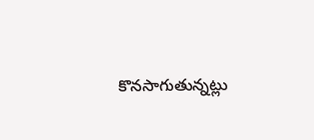కొనసాగుతున్నట్లు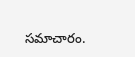సమాచారం.